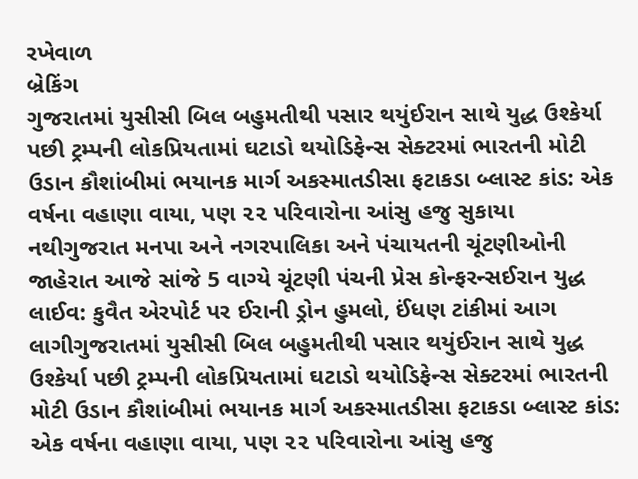રખેવાળ
બ્રેકિંગ
ગુજરાતમાં યુસીસી બિલ બહુમતીથી પસાર થયુંઈરાન સાથે યુદ્ધ ઉશ્કેર્યા પછી ટ્રમ્પની લોકપ્રિયતામાં ઘટાડો થયોડિફેન્સ સેક્ટરમાં ભારતની મોટી ઉડાન કૌશાંબીમાં ભયાનક માર્ગ અકસ્માતડીસા ફટાકડા બ્લાસ્ટ કાંડ: એક વર્ષના વહાણા વાયા, પણ ૨૨ પરિવારોના આંસુ હજુ સુકાયા નથીગુજરાત મનપા અને નગરપાલિકા અને પંચાયતની ચૂંટણીઓની જાહેરાત આજે સાંજે 5 વાગ્યે ચૂંટણી પંચની પ્રેસ કોન્ફરન્સઈરાન યુદ્ધ લાઈવ: કુવૈત એરપોર્ટ પર ઈરાની ડ્રોન હુમલો, ઈંધણ ટાંકીમાં આગ લાગીગુજરાતમાં યુસીસી બિલ બહુમતીથી પસાર થયુંઈરાન સાથે યુદ્ધ ઉશ્કેર્યા પછી ટ્રમ્પની લોકપ્રિયતામાં ઘટાડો થયોડિફેન્સ સેક્ટરમાં ભારતની મોટી ઉડાન કૌશાંબીમાં ભયાનક માર્ગ અકસ્માતડીસા ફટાકડા બ્લાસ્ટ કાંડ: એક વર્ષના વહાણા વાયા, પણ ૨૨ પરિવારોના આંસુ હજુ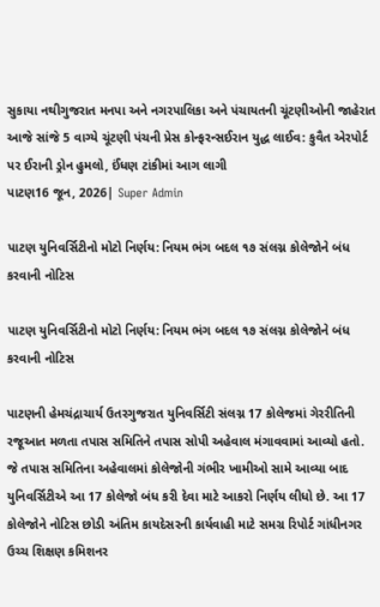સુકાયા નથીગુજરાત મનપા અને નગરપાલિકા અને પંચાયતની ચૂંટણીઓની જાહેરાત આજે સાંજે 5 વાગ્યે ચૂંટણી પંચની પ્રેસ કોન્ફરન્સઈરાન યુદ્ધ લાઈવ: કુવૈત એરપોર્ટ પર ઈરાની ડ્રોન હુમલો, ઈંધણ ટાંકીમાં આગ લાગી
પાટણ16 જૂન, 2026| Super Admin

પાટણ યુનિવર્સિટીનો મોટો નિર્ણય: નિયમ ભંગ બદલ ૧૭ સંલગ્ન કોલેજોને બંધ કરવાની નોટિસ

પાટણ યુનિવર્સિટીનો મોટો નિર્ણય: નિયમ ભંગ બદલ ૧૭ સંલગ્ન કોલેજોને બંધ કરવાની નોટિસ

પાટણની હેમચંદ્રાચાર્ય ઉતરગુજરાત યુનિવર્સિટી સંલગ્ન 17 કોલેજમાં ગેરરીતિની રજૂઆત મળતા તપાસ સમિતિને તપાસ સોપી અહેવાલ મંગાવવામાં આવ્યો હતો. જે તપાસ સમિતિના અહેવાલમાં કોલેજોની ગંભીર ખામીઓ સામે આવ્યા બાદ યુનિવર્સિટીએ આ 17 કોલેજો બંધ કરી દેવા માટે આકરો નિર્ણય લીધો છે. આ 17 કોલેજોને નોટિસ છોડી અંતિમ કાયદેસરની કાર્યવાહી માટે સમગ્ર રિપોર્ટ ગાંધીનગર ઉચ્ચ શિક્ષણ કમિશનર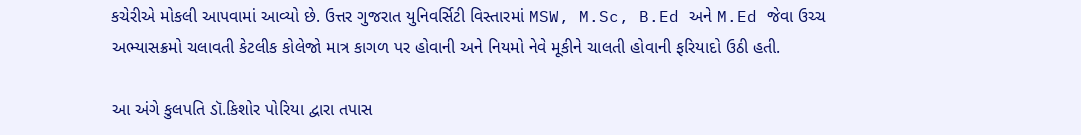કચેરીએ મોકલી આપવામાં આવ્યો છે. ઉત્તર ગુજરાત યુનિવર્સિટી વિસ્તારમાં MSW, M.Sc, B.Ed અને M.Ed જેવા ઉચ્ચ અભ્યાસક્રમો ચલાવતી કેટલીક કોલેજો માત્ર કાગળ પર હોવાની અને નિયમો નેવે મૂકીને ચાલતી હોવાની ફરિયાદો ઉઠી હતી.

આ અંગે કુલપતિ ડૉ.કિશોર પોરિયા દ્વારા તપાસ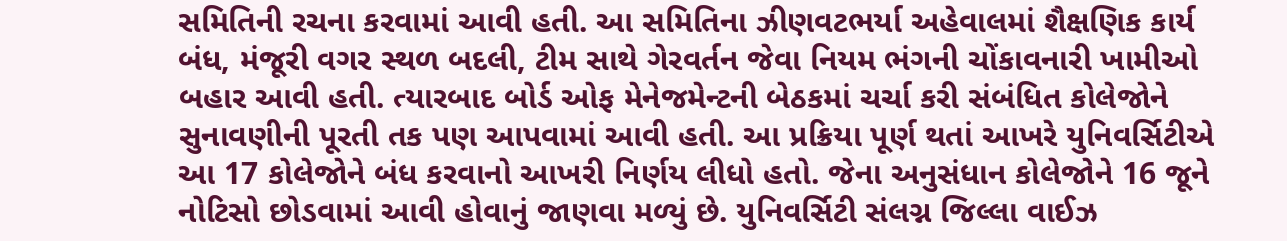સમિતિની રચના કરવામાં આવી હતી. આ સમિતિના ઝીણવટભર્યા અહેવાલમાં શૈક્ષણિક કાર્ય બંધ, મંજૂરી વગર સ્થળ બદલી, ટીમ સાથે ગેરવર્તન જેવા નિયમ ભંગની ચોંકાવનારી ખામીઓ બહાર આવી હતી. ત્યારબાદ બોર્ડ ઓફ મેનેજમેન્ટની બેઠકમાં ચર્ચા કરી સંબંધિત કોલેજોને સુનાવણીની પૂરતી તક પણ આપવામાં આવી હતી. આ પ્રક્રિયા પૂર્ણ થતાં આખરે યુનિવર્સિટીએ આ 17 કોલેજોને બંધ કરવાનો આખરી નિર્ણય લીધો હતો. જેના અનુસંધાન કોલેજોને 16 જૂને નોટિસો છોડવામાં આવી હોવાનું જાણવા મળ્યું છે. યુનિવર્સિટી સંલગ્ન જિલ્લા વાઈઝ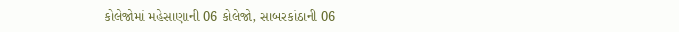કોલેજોમાં મહેસાણાની 06 કોલેજો, સાબરકાંઠાની 06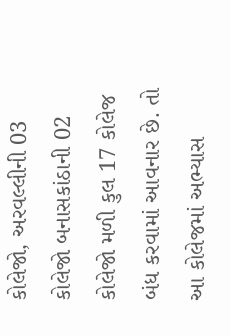કોલેજો, અરવલ્લીની 03 કોલેજો બનાસકાંઠાની 02 કોલેજો મળી કુલ 17 કોલેજ બંધ કરવામાં આવનાર છે. તો આ કોલેજમાં અભ્યાસ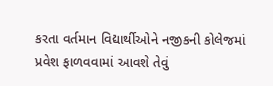કરતા વર્તમાન વિદ્યાર્થીઓને નજીકની કોલેજમાં પ્રવેશ ફાળવવામાં આવશે તેવું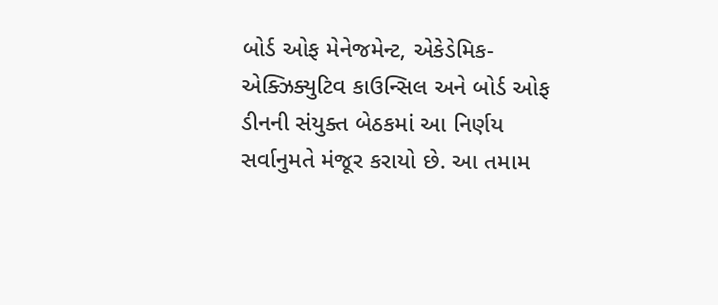બોર્ડ ઓફ મેનેજમેન્ટ, એકેડેમિક-એક્ઝિક્યુટિવ કાઉન્સિલ અને બોર્ડ ઓફ ડીનની સંયુક્ત બેઠકમાં આ નિર્ણય સર્વાનુમતે મંજૂર કરાયો છે. આ તમામ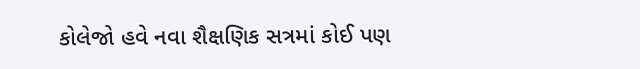કોલેજો હવે નવા શૈક્ષણિક સત્રમાં કોઈ પણ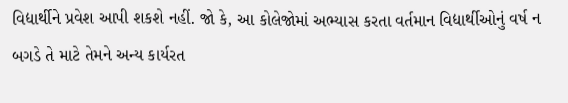વિદ્યાર્થીને પ્રવેશ આપી શકશે નહીં. જો કે, આ કોલેજોમાં અભ્યાસ કરતા વર્તમાન વિદ્યાર્થીઓનું વર્ષ ન બગડે તે માટે તેમને અન્ય કાર્યરત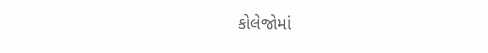કોલેજોમાં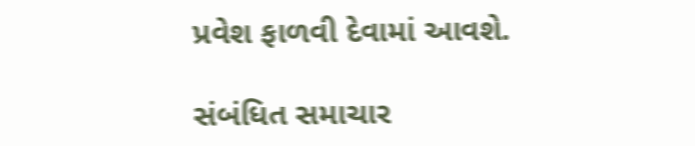પ્રવેશ ફાળવી દેવામાં આવશે.

સંબંધિત સમાચાર